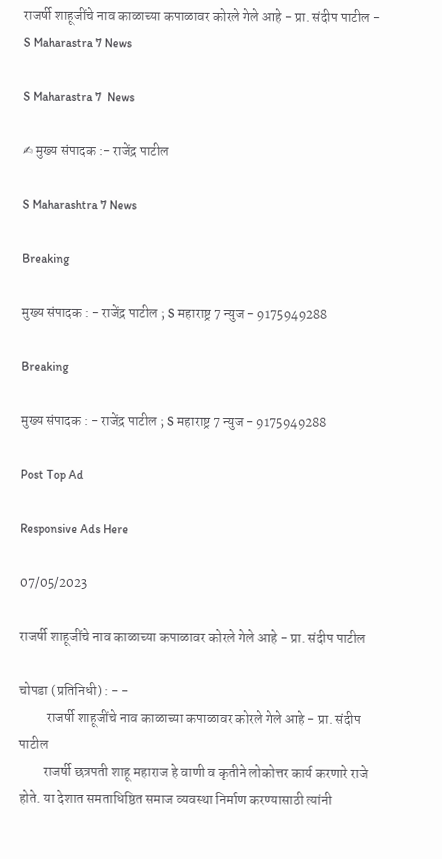राजर्षी शाहूजींचे नाव काळाच्या कपाळावर कोरले गेले आहे - प्रा. संदीप पाटील - S Maharastra 7 News

S Maharastra 7  News

✍ मुख्य संपादक :- राजेंद्र पाटील

S Maharashtra 7 News

Breaking

मुख्य संपादक : - राजेंद्र पाटील ; S महाराष्ट्र 7 न्युज - 9175949288

Breaking

मुख्य संपादक : - राजेंद्र पाटील ; S महाराष्ट्र 7 न्युज - 9175949288

Post Top Ad

Responsive Ads Here

07/05/2023

राजर्षी शाहूजींचे नाव काळाच्या कपाळावर कोरले गेले आहे - प्रा. संदीप पाटील

चोपडा (प्रतिनिधी) : - -
          राजर्षी शाहूजींचे नाव काळाच्या कपाळावर कोरले गेले आहे - प्रा. संदीप पाटील
         राजर्षी छत्रपती शाहू महाराज हे वाणी व कृतीने लोकोत्तर कार्य करणारे राजे होते. या देशात समताधिष्ठित समाज व्यवस्था निर्माण करण्यासाठी त्यांनी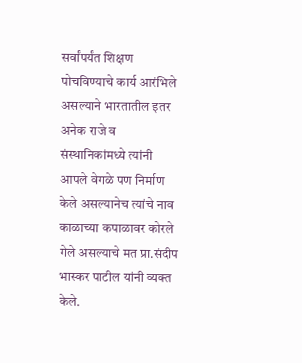सर्वांपर्यंत शिक्षण पोचविण्याचे कार्य आरंभिले असल्याने भारतातील इतर अनेक राजे व संस्थानिकांमध्ये त्यांनी आपले वेगळे पण निर्माण केले असल्यानेच त्यांचे नाव काळाच्या कपाळावर कोरले गेले असल्याचे मत प्रा.संदीप भास्कर पाटील यांनी व्यक्त केले.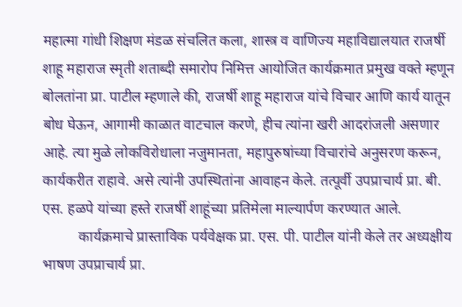महात्मा गांधी शिक्षण मंडळ संचलित कला, शास्त्र व वाणिज्य महाविद्यालयात राजर्षी शाहू महाराज स्मृती शताब्दी समारोप निमित्त आयोजित कार्यक्रमात प्रमुख वक्ते म्हणून बोलतांना प्रा. पाटील म्हणाले की, राजर्षी शाहू महाराज यांचे विचार आणि कार्य यातून बोध घेऊन, आगामी काळात वाटचाल करणे, हीच त्यांना खरी आदरांजली असणार आहे. त्या मुळे लोकविरोधाला नजुमानता, महापुरुषांच्या विचारांचे अनुसरण करून, कार्यकरीत राहावे. असे त्यांनी उपस्थितांना आवाहन केले. तत्पूर्वी उपप्राचार्य प्रा. बी. एस. हळपे यांच्या हस्ते राजर्षी शाहूंच्या प्रतिमेला माल्यार्पण करण्यात आले.
          कार्यक्रमाचे प्रास्ताविक पर्यवेक्षक प्रा. एस. पी. पाटील यांनी केले तर अध्यक्षीय भाषण उपप्राचार्य प्रा.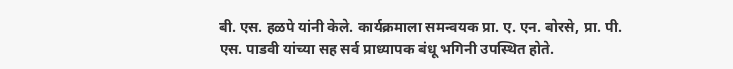बी. एस. हळपे यांनी केले. कार्यक्रमाला समन्वयक प्रा. ए. एन. बोरसे, प्रा. पी. एस. पाडवी यांच्या सह सर्व प्राध्यापक बंधू भगिनी उपस्थित होते.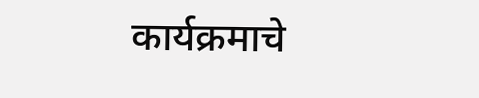कार्यक्रमाचे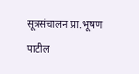सूत्रसंचालन प्रा.भूषण पाटील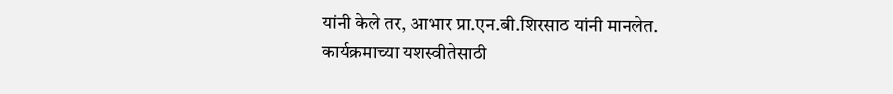यांनी केले तर, आभार प्रा.एन.बी.शिरसाठ यांनी मानलेत. कार्यक्रमाच्या यशस्वीतेसाठी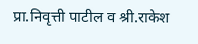प्रा.निवृत्ती पाटील व श्री.राकेश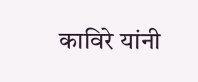काविरे यांनी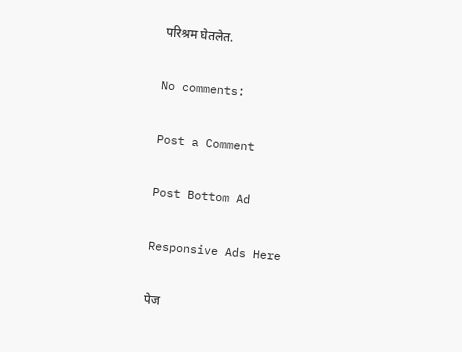परिश्रम घेतलेत.

No comments:

Post a Comment

Post Bottom Ad

Responsive Ads Here

पेज